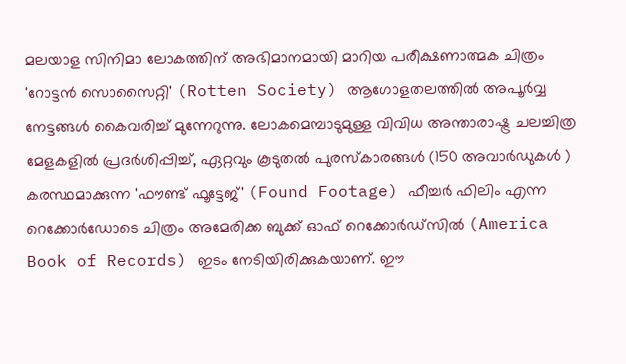മലയാള സിനിമാ ലോകത്തിന് അഭിമാനമായി മാറിയ പരീക്ഷണാത്മക ചിത്രം 'റോട്ടൻ സൊസൈറ്റി' (Rotten Society) ആഗോളതലത്തിൽ അപൂർവ്വ നേട്ടങ്ങൾ കൈവരിച്ച് മുന്നേറുന്നു. ലോകമെമ്പാടുമുള്ള വിവിധ അന്താരാഷ്ട്ര ചലച്ചിത്ര മേളകളിൽ പ്രദർശിപ്പിച്ച്, ഏറ്റവും കൂടുതൽ പുരസ്കാരങ്ങൾ (150 അവാർഡുകൾ ) കരസ്ഥമാക്കുന്ന 'ഫൗണ്ട് ഫൂട്ടേജ്' (Found Footage) ഫീച്ചർ ഫിലിം എന്ന റെക്കോർഡോടെ ചിത്രം അമേരിക്ക ബുക്ക് ഓഫ് റെക്കോർഡ്സിൽ (America Book of Records) ഇടം നേടിയിരിക്കുകയാണ്. ഈ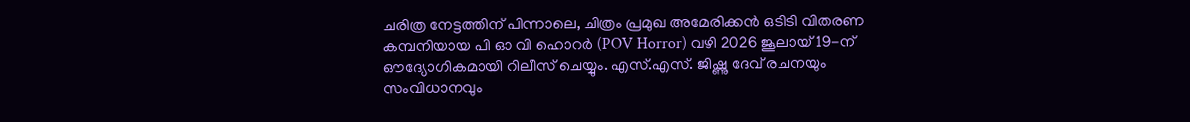ചരിത്ര നേട്ടത്തിന് പിന്നാലെ, ചിത്രം പ്രമുഖ അമേരിക്കൻ ഒടിടി വിതരണ കമ്പനിയായ പി ഓ വി ഹൊറർ (POV Horror) വഴി 2026 ജൂലായ് 19-ന് ഔദ്യോഗികമായി റിലീസ് ചെയ്യും. എസ്.എസ്. ജിഷ്ണു ദേവ് രചനയും സംവിധാനവും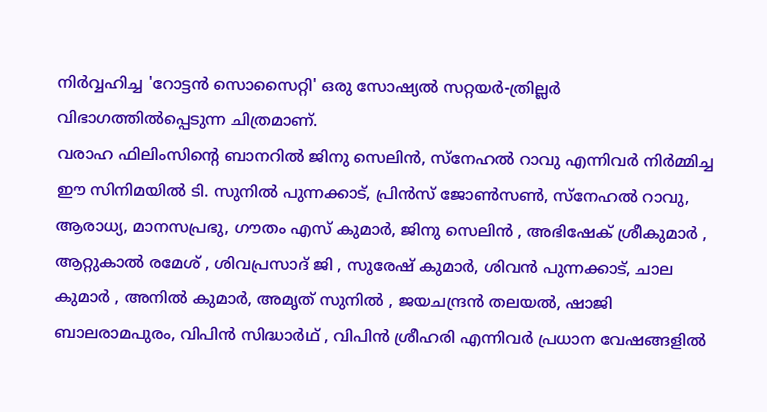നിർവ്വഹിച്ച 'റോട്ടൻ സൊസൈറ്റി' ഒരു സോഷ്യൽ സറ്റയർ-ത്രില്ലർ വിഭാഗത്തിൽപ്പെടുന്ന ചിത്രമാണ്.
വരാഹ ഫിലിംസിന്റെ ബാനറിൽ ജിനു സെലിൻ, സ്നേഹൽ റാവു എന്നിവർ നിർമ്മിച്ച ഈ സിനിമയിൽ ടി. സുനിൽ പുന്നക്കാട്, പ്രിൻസ് ജോൺസൺ, സ്നേഹൽ റാവു, ആരാധ്യ, മാനസപ്രഭു, ഗൗതം എസ് കുമാർ, ജിനു സെലിൻ , അഭിഷേക് ശ്രീകുമാർ , ആറ്റുകാൽ രമേശ് , ശിവപ്രസാദ് ജി , സുരേഷ് കുമാർ, ശിവൻ പുന്നക്കാട്, ചാല കുമാർ , അനിൽ കുമാർ, അമൃത് സുനിൽ , ജയചന്ദ്രൻ തലയൽ, ഷാജി ബാലരാമപുരം, വിപിൻ സിദ്ധാർഥ് , വിപിൻ ശ്രീഹരി എന്നിവർ പ്രധാന വേഷങ്ങളിൽ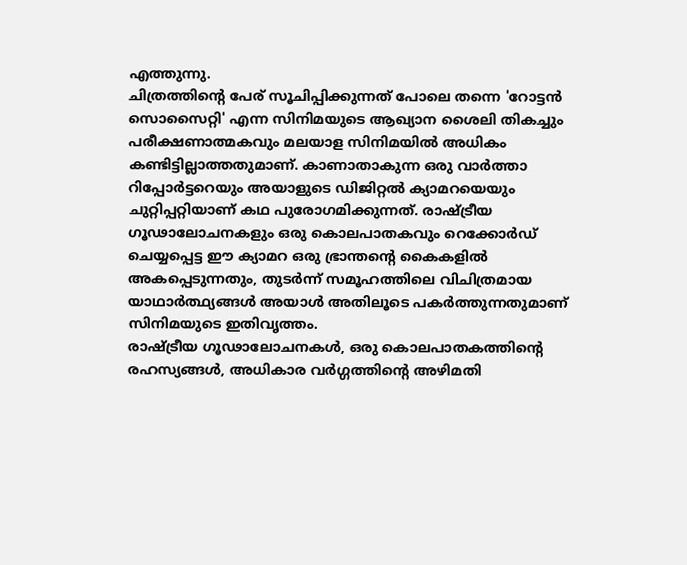എത്തുന്നു.
ചിത്രത്തിന്റെ പേര് സൂചിപ്പിക്കുന്നത് പോലെ തന്നെ 'റോട്ടൻ സൊസൈറ്റി' എന്ന സിനിമയുടെ ആഖ്യാന ശൈലി തികച്ചും പരീക്ഷണാത്മകവും മലയാള സിനിമയിൽ അധികം കണ്ടിട്ടില്ലാത്തതുമാണ്. കാണാതാകുന്ന ഒരു വാർത്താ റിപ്പോർട്ടറെയും അയാളുടെ ഡിജിറ്റൽ ക്യാമറയെയും ചുറ്റിപ്പറ്റിയാണ് കഥ പുരോഗമിക്കുന്നത്. രാഷ്ട്രീയ ഗൂഢാലോചനകളും ഒരു കൊലപാതകവും റെക്കോർഡ് ചെയ്യപ്പെട്ട ഈ ക്യാമറ ഒരു ഭ്രാന്തന്റെ കൈകളിൽ അകപ്പെടുന്നതും, തുടർന്ന് സമൂഹത്തിലെ വിചിത്രമായ യാഥാർത്ഥ്യങ്ങൾ അയാൾ അതിലൂടെ പകർത്തുന്നതുമാണ് സിനിമയുടെ ഇതിവൃത്തം.
രാഷ്ട്രീയ ഗൂഢാലോചനകൾ, ഒരു കൊലപാതകത്തിന്റെ രഹസ്യങ്ങൾ, അധികാര വർഗ്ഗത്തിന്റെ അഴിമതി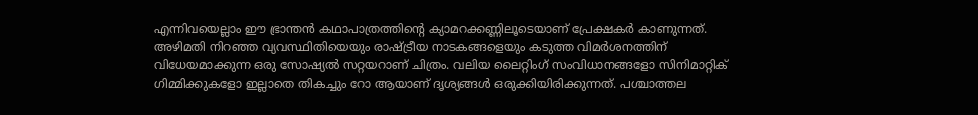എന്നിവയെല്ലാം ഈ ഭ്രാന്തൻ കഥാപാത്രത്തിന്റെ ക്യാമറക്കണ്ണിലൂടെയാണ് പ്രേക്ഷകർ കാണുന്നത്. അഴിമതി നിറഞ്ഞ വ്യവസ്ഥിതിയെയും രാഷ്ട്രീയ നാടകങ്ങളെയും കടുത്ത വിമർശനത്തിന് വിധേയമാക്കുന്ന ഒരു സോഷ്യൽ സറ്റയറാണ് ചിത്രം. വലിയ ലൈറ്റിംഗ് സംവിധാനങ്ങളോ സിനിമാറ്റിക് ഗിമ്മിക്കുകളോ ഇല്ലാതെ തികച്ചും റോ ആയാണ് ദൃശ്യങ്ങൾ ഒരുക്കിയിരിക്കുന്നത്. പശ്ചാത്തല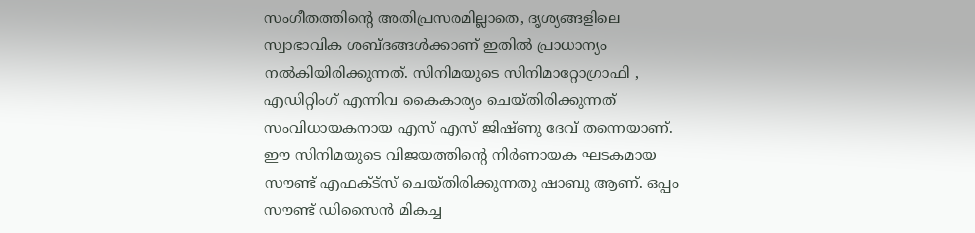സംഗീതത്തിന്റെ അതിപ്രസരമില്ലാതെ, ദൃശ്യങ്ങളിലെ സ്വാഭാവിക ശബ്ദങ്ങൾക്കാണ് ഇതിൽ പ്രാധാന്യം നൽകിയിരിക്കുന്നത്. സിനിമയുടെ സിനിമാറ്റോഗ്രാഫി , എഡിറ്റിംഗ് എന്നിവ കൈകാര്യം ചെയ്തിരിക്കുന്നത് സംവിധായകനായ എസ് എസ് ജിഷ്ണു ദേവ് തന്നെയാണ്. ഈ സിനിമയുടെ വിജയത്തിന്റെ നിർണായക ഘടകമായ സൗണ്ട് എഫക്ട്സ് ചെയ്തിരിക്കുന്നതു ഷാബു ആണ്. ഒപ്പം സൗണ്ട് ഡിസൈൻ മികച്ച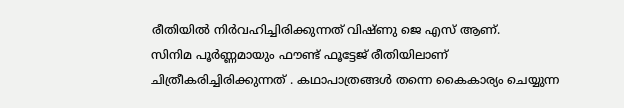രീതിയിൽ നിർവഹിച്ചിരിക്കുന്നത് വിഷ്ണു ജെ എസ് ആണ്.
സിനിമ പൂർണ്ണമായും ഫൗണ്ട് ഫൂട്ടേജ് രീതിയിലാണ് ചിത്രീകരിച്ചിരിക്കുന്നത് . കഥാപാത്രങ്ങൾ തന്നെ കൈകാര്യം ചെയ്യുന്ന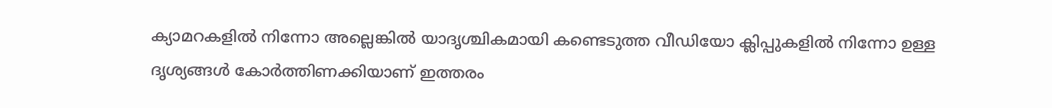ക്യാമറകളിൽ നിന്നോ അല്ലെങ്കിൽ യാദൃശ്ചികമായി കണ്ടെടുത്ത വീഡിയോ ക്ലിപ്പുകളിൽ നിന്നോ ഉള്ള ദൃശ്യങ്ങൾ കോർത്തിണക്കിയാണ് ഇത്തരം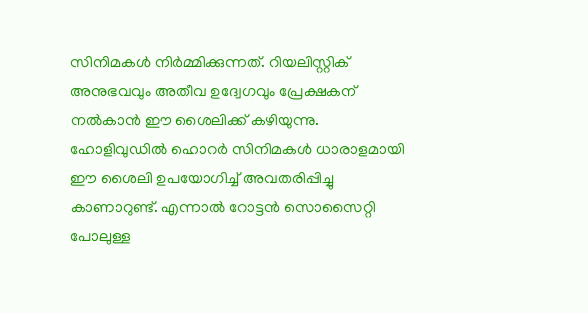സിനിമകൾ നിർമ്മിക്കുന്നത്. റിയലിസ്റ്റിക് അനുഭവവും അതീവ ഉദ്വേഗവും പ്രേക്ഷകന് നൽകാൻ ഈ ശൈലിക്ക് കഴിയുന്നു. ഹോളിവുഡിൽ ഹൊറർ സിനിമകൾ ധാരാളമായി ഈ ശൈലി ഉപയോഗിച്ച് അവതരിപ്പിച്ചു കാണാറുണ്ട്. എന്നാൽ റോട്ടൻ സൊസൈറ്റി പോലുള്ള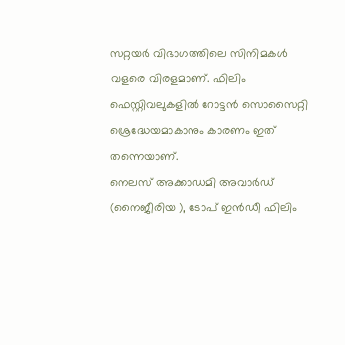സറ്റയർ വിഭാഗത്തിലെ സിനിമകൾ വളരെ വിരളമാണ്. ഫിലിം ഫെസ്റ്റിവലുകളിൽ റോട്ടൻ സൊസൈറ്റി ശ്രെദ്ധേയമാകാനും കാരണം ഇത് തന്നെയാണ്.
നെലസ് അക്കാഡമി അവാർഡ് (നൈജീരിയ ), ടോപ് ഇൻഡീ ഫിലിം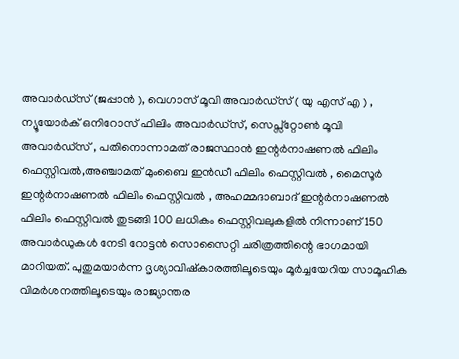അവാർഡ്സ് (ജപ്പാൻ ), വെഗാസ് മൂവി അവാർഡ്സ് ( യു എസ് എ ) , ന്യൂയോർക് ഒനിറോസ് ഫിലിം അവാർഡ്സ്, സെപ്സ്റ്റോൺ മൂവി അവാർഡ്സ് , പതിനൊന്നാമത് രാജസ്ഥാൻ ഇന്റർനാഷണൽ ഫിലിം ഫെസ്റ്റിവൽ,അഞ്ചാമത് മുംബൈ ഇൻഡീ ഫിലിം ഫെസ്റ്റിവൽ , മൈസൂർ ഇന്റർനാഷണൽ ഫിലിം ഫെസ്റ്റിവൽ , അഹമ്മദാബാദ് ഇന്റർനാഷണൽ ഫിലിം ഫെസ്റ്റിവൽ തുടങ്ങി 100 ലധികം ഫെസ്റ്റിവലുകളിൽ നിന്നാണ് 150 അവാർഡുകൾ നേടി റോട്ടൻ സൊസൈറ്റി ചരിത്രത്തിന്റെ ഭാഗമായി മാറിയത്. പുതുമയാർന്ന ദൃശ്യാവിഷ്കാരത്തിലൂടെയും മൂർച്ചയേറിയ സാമൂഹിക വിമർശനത്തിലൂടെയും രാജ്യാന്തര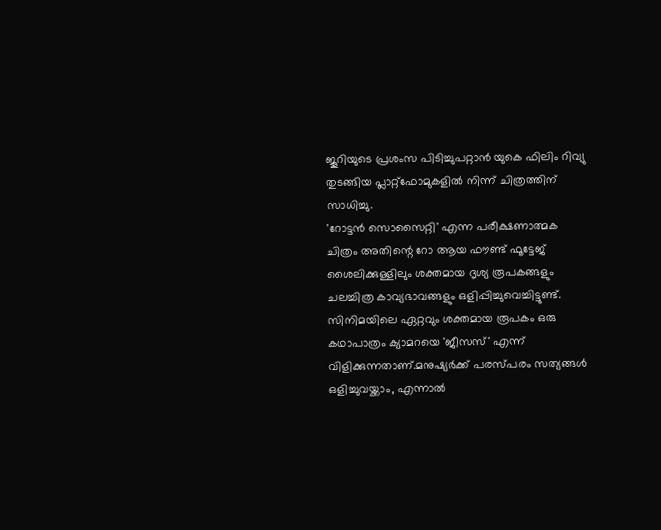ജൂറിയുടെ പ്രശംസ പിടിച്ചുപറ്റാൻ യുകെ ഫിലിം റിവ്യു തുടങ്ങിയ പ്ലാറ്റ്ഫോമുകളിൽ നിന്ന് ചിത്രത്തിന് സാധിച്ചു.
'റോട്ടൻ സൊസൈറ്റി' എന്ന പരീക്ഷണാത്മക ചിത്രം അതിന്റെ റോ ആയ ഫൗണ്ട് ഫൂട്ടേജ് ശൈലിക്കുള്ളിലും ശക്തമായ ദൃശ്യ രൂപകങ്ങളും ചലച്ചിത്ര കാവ്യഭാവങ്ങളും ഒളിപ്പിച്ചുവെച്ചിട്ടുണ്ട്. സിനിമയിലെ ഏറ്റവും ശക്തമായ രൂപകം ഒരു കഥാപാത്രം ക്യാമറയെ 'ജീസസ്' എന്ന് വിളിക്കുന്നതാണ്.മനുഷ്യർക്ക് പരസ്പരം സത്യങ്ങൾ ഒളിച്ചുവയ്ക്കാം, എന്നാൽ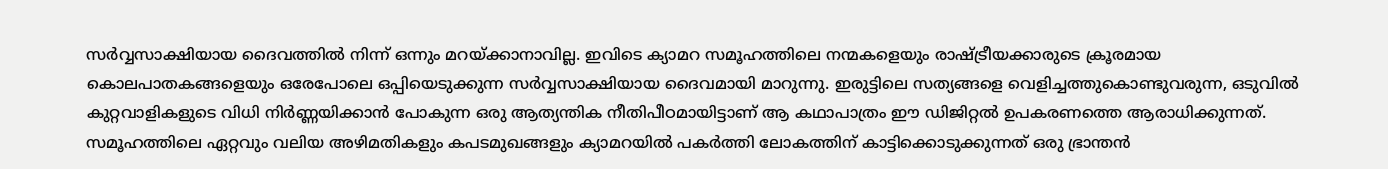സർവ്വസാക്ഷിയായ ദൈവത്തിൽ നിന്ന് ഒന്നും മറയ്ക്കാനാവില്ല. ഇവിടെ ക്യാമറ സമൂഹത്തിലെ നന്മകളെയും രാഷ്ട്രീയക്കാരുടെ ക്രൂരമായ കൊലപാതകങ്ങളെയും ഒരേപോലെ ഒപ്പിയെടുക്കുന്ന സർവ്വസാക്ഷിയായ ദൈവമായി മാറുന്നു. ഇരുട്ടിലെ സത്യങ്ങളെ വെളിച്ചത്തുകൊണ്ടുവരുന്ന, ഒടുവിൽ കുറ്റവാളികളുടെ വിധി നിർണ്ണയിക്കാൻ പോകുന്ന ഒരു ആത്യന്തിക നീതിപീഠമായിട്ടാണ് ആ കഥാപാത്രം ഈ ഡിജിറ്റൽ ഉപകരണത്തെ ആരാധിക്കുന്നത്.
സമൂഹത്തിലെ ഏറ്റവും വലിയ അഴിമതികളും കപടമുഖങ്ങളും ക്യാമറയിൽ പകർത്തി ലോകത്തിന് കാട്ടിക്കൊടുക്കുന്നത് ഒരു ഭ്രാന്തൻ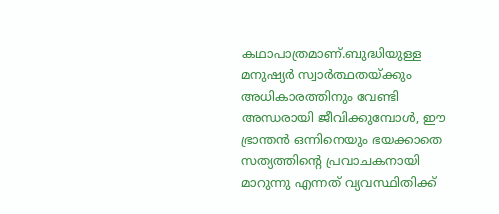കഥാപാത്രമാണ്.ബുദ്ധിയുള്ള മനുഷ്യർ സ്വാർത്ഥതയ്ക്കും അധികാരത്തിനും വേണ്ടി അന്ധരായി ജീവിക്കുമ്പോൾ, ഈ ഭ്രാന്തൻ ഒന്നിനെയും ഭയക്കാതെ സത്യത്തിന്റെ പ്രവാചകനായി മാറുന്നു എന്നത് വ്യവസ്ഥിതിക്ക്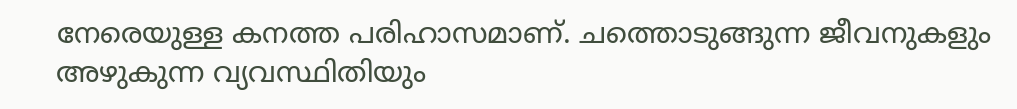നേരെയുള്ള കനത്ത പരിഹാസമാണ്. ചത്തൊടുങ്ങുന്ന ജീവനുകളും അഴുകുന്ന വ്യവസ്ഥിതിയും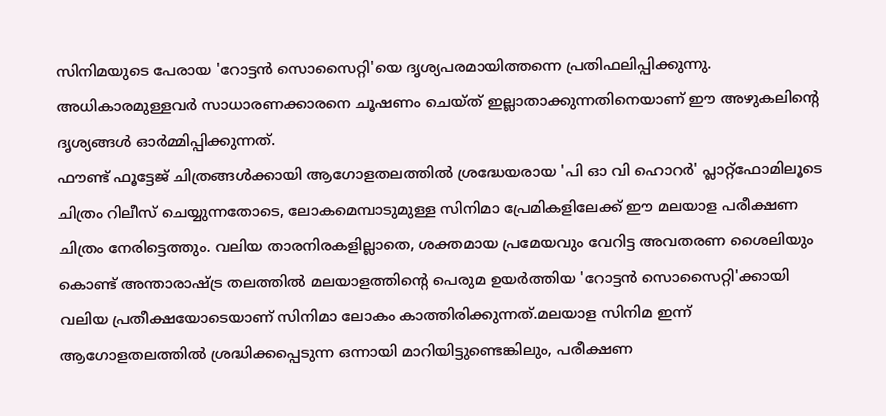സിനിമയുടെ പേരായ 'റോട്ടൻ സൊസൈറ്റി'യെ ദൃശ്യപരമായിത്തന്നെ പ്രതിഫലിപ്പിക്കുന്നു. അധികാരമുള്ളവർ സാധാരണക്കാരനെ ചൂഷണം ചെയ്ത് ഇല്ലാതാക്കുന്നതിനെയാണ് ഈ അഴുകലിന്റെ ദൃശ്യങ്ങൾ ഓർമ്മിപ്പിക്കുന്നത്.
ഫൗണ്ട് ഫൂട്ടേജ് ചിത്രങ്ങൾക്കായി ആഗോളതലത്തിൽ ശ്രദ്ധേയരായ 'പി ഓ വി ഹൊറർ' പ്ലാറ്റ്ഫോമിലൂടെ ചിത്രം റിലീസ് ചെയ്യുന്നതോടെ, ലോകമെമ്പാടുമുള്ള സിനിമാ പ്രേമികളിലേക്ക് ഈ മലയാള പരീക്ഷണ ചിത്രം നേരിട്ടെത്തും. വലിയ താരനിരകളില്ലാതെ, ശക്തമായ പ്രമേയവും വേറിട്ട അവതരണ ശൈലിയും കൊണ്ട് അന്താരാഷ്ട്ര തലത്തിൽ മലയാളത്തിന്റെ പെരുമ ഉയർത്തിയ 'റോട്ടൻ സൊസൈറ്റി'ക്കായി വലിയ പ്രതീക്ഷയോടെയാണ് സിനിമാ ലോകം കാത്തിരിക്കുന്നത്.മലയാള സിനിമ ഇന്ന് ആഗോളതലത്തിൽ ശ്രദ്ധിക്കപ്പെടുന്ന ഒന്നായി മാറിയിട്ടുണ്ടെങ്കിലും, പരീക്ഷണ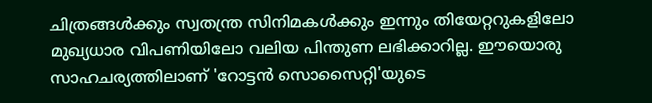ചിത്രങ്ങൾക്കും സ്വതന്ത്ര സിനിമകൾക്കും ഇന്നും തിയേറ്ററുകളിലോ മുഖ്യധാര വിപണിയിലോ വലിയ പിന്തുണ ലഭിക്കാറില്ല. ഈയൊരു സാഹചര്യത്തിലാണ് 'റോട്ടൻ സൊസൈറ്റി'യുടെ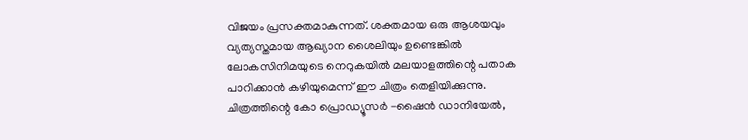വിജയം പ്രസക്തമാകുന്നത്. ശക്തമായ ഒരു ആശയവും വ്യത്യസ്തമായ ആഖ്യാന ശൈലിയും ഉണ്ടെങ്കിൽ ലോകസിനിമയുടെ നെറുകയിൽ മലയാളത്തിന്റെ പതാക പാറിക്കാൻ കഴിയുമെന്ന് ഈ ചിത്രം തെളിയിക്കുന്നു.
ചിത്രത്തിന്റെ കോ പ്രൊഡ്യൂസർ -ഷൈൻ ഡാനിയേൽ,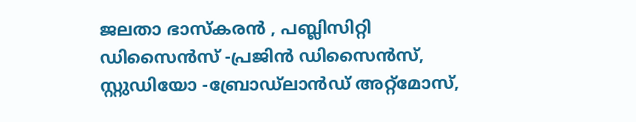ജലതാ ഭാസ്കരൻ , പബ്ലിസിറ്റി ഡിസൈൻസ് -പ്രജിൻ ഡിസൈൻസ്, സ്റ്റുഡിയോ -ബ്രോഡ്ലാൻഡ് അറ്റ്മോസ്,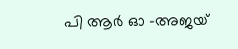പി ആർ ഓ -അജയ്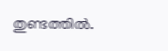തുണ്ടത്തിൽ.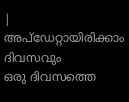|
അപ്ഡേറ്റായിരിക്കാം ദിവസവും
ഒരു ദിവസത്തെ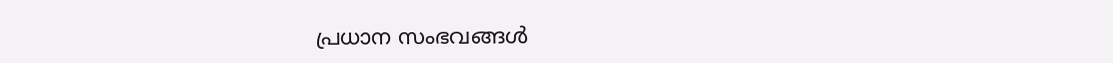പ്രധാന സംഭവങ്ങൾ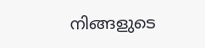നിങ്ങളുടെ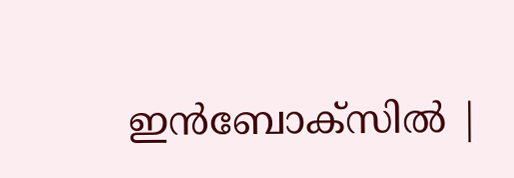ഇൻബോക്സിൽ |